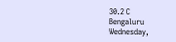30.2 C
Bengaluru
Wednesday,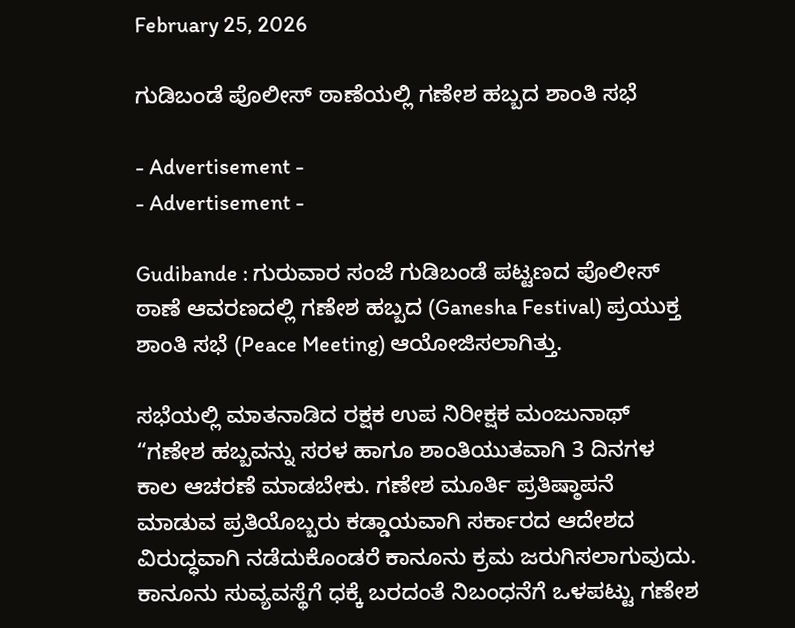February 25, 2026

ಗುಡಿಬಂಡೆ ಪೊಲೀಸ್ ಠಾಣೆಯಲ್ಲಿ ಗಣೇಶ ಹಬ್ಬದ ಶಾಂತಿ ಸಭೆ

- Advertisement -
- Advertisement -

Gudibande : ಗುರುವಾರ ಸಂಜೆ ಗುಡಿಬಂಡೆ ಪಟ್ಟಣದ ಪೊಲೀಸ್ ಠಾಣೆ ಆವರಣದಲ್ಲಿ ಗಣೇಶ ಹಬ್ಬದ (Ganesha Festival) ಪ್ರಯುಕ್ತ ಶಾಂತಿ ಸಭೆ (Peace Meeting) ಆಯೋಜಿಸಲಾಗಿತ್ತು.

ಸಭೆಯಲ್ಲಿ ಮಾತನಾಡಿದ ರಕ್ಷಕ ಉಪ ನಿರೀಕ್ಷಕ ಮಂಜುನಾಥ್ “ಗಣೇಶ ಹಬ್ಬವನ್ನು ಸರಳ ಹಾಗೂ ಶಾಂತಿಯುತವಾಗಿ 3 ದಿನಗಳ ಕಾಲ ಆಚರಣೆ ಮಾಡಬೇಕು. ಗಣೇಶ ಮೂರ್ತಿ ಪ್ರತಿಷ್ಠಾಪನೆ ಮಾಡುವ ಪ್ರತಿಯೊಬ್ಬರು ಕಡ್ಡಾಯವಾಗಿ ಸರ್ಕಾರದ ಆದೇಶದ ವಿರುದ್ಧವಾಗಿ ನಡೆದುಕೊಂಡರೆ ಕಾನೂನು ಕ್ರಮ ಜರುಗಿಸಲಾಗುವುದು. ಕಾನೂನು ಸುವ್ಯವಸ್ಥೆಗೆ ಧಕ್ಕೆ ಬರದಂತೆ ನಿಬಂಧನೆಗೆ ಒಳಪಟ್ಟು ಗಣೇಶ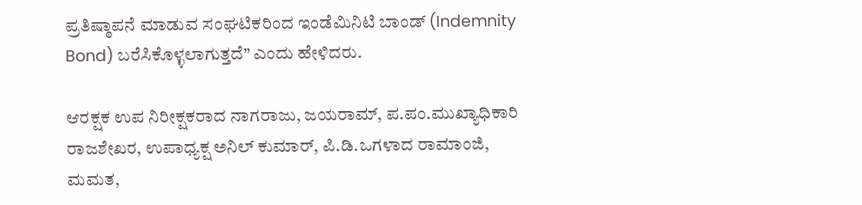ಪ್ರತಿಷ್ಠಾಪನೆ ಮಾಡುವ ಸಂಘಟಿಕರಿಂದ ಇಂಡೆಮಿನಿಟಿ ಬಾಂಡ್ (Indemnity Bond) ಬರೆಸಿಕೊಳ್ಳಲಾಗುತ್ತದೆ” ಎಂದು ಹೇಳಿದರು.

ಆರಕ್ಷಕ ಉಪ ನಿರೀಕ್ಷಕರಾದ ನಾಗರಾಜು, ಜಯರಾಮ್, ಪ.ಪಂ.ಮುಖ್ಯಾಧಿಕಾರಿ ರಾಜಶೇಖರ, ಉಪಾಧ್ಯಕ್ಷ ಅನಿಲ್ ಕುಮಾರ್, ಪಿ.ಡಿ.ಒಗಳಾದ ರಾಮಾಂಜಿ, ಮಮತ,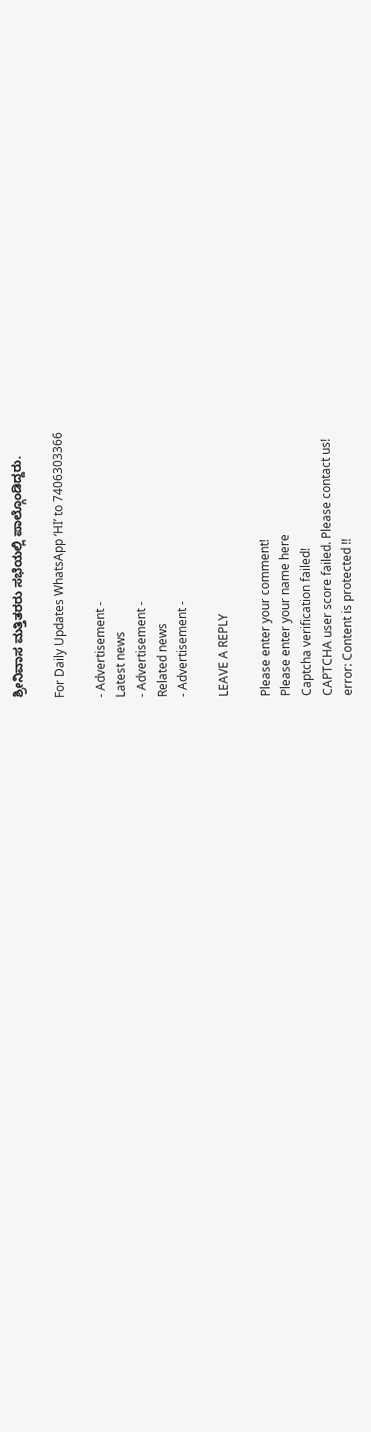ಶ್ರೀನಿವಾಸ ಮತ್ತಿತರರು ಸಭೆಯಲ್ಲಿ ಪಾಲ್ಗೊಂಡಿದ್ದರು.

For Daily Updates WhatsApp ‘HI’ to 7406303366

- Advertisement -
Latest news
- Advertisement -
Related news
- Advertisement -

LEAVE A REPLY

Please enter your comment!
Please enter your name here
Captcha verification failed!
CAPTCHA user score failed. Please contact us!
error: Content is protected !!